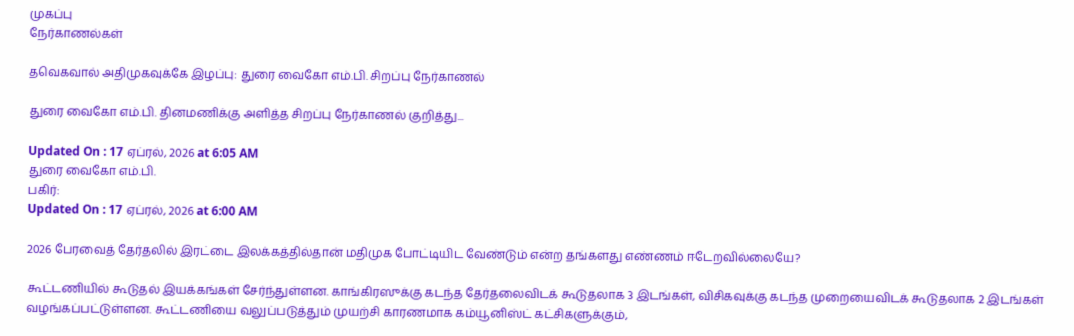முகப்பு
நேர்காணல்கள்

தவெகவால் அதிமுகவுக்கே இழப்பு: துரை வைகோ எம்.பி. சிறப்பு நேர்காணல்

துரை வைகோ எம்.பி. தினமணிக்கு அளித்த சிறப்பு நேர்காணல் குறித்து...

Updated On : 17 ஏப்ரல், 2026 at 6:05 AM
துரை வைகோ எம்.பி.
பகிர்:
Updated On : 17 ஏப்ரல், 2026 at 6:00 AM

2026 பேரவைத் தேர்தலில் இரட்டை இலக்கத்தில்தான் மதிமுக போட்டியிட வேண்டும் என்ற தங்களது எண்ணம் ஈடேறவில்லையே?

கூட்டணியில் கூடுதல் இயக்கங்கள் சேர்ந்துள்ளன. காங்கிரஸுக்கு கடந்த தேர்தலைவிடக் கூடுதலாக 3 இடங்கள், விசிகவுக்கு கடந்த முறையைவிடக் கூடுதலாக 2 இடங்கள் வழங்கப்பட்டுள்ளன. கூட்டணியை வலுப்படுத்தும் முயற்சி காரணமாக கம்யூனிஸ்ட் கட்சிகளுக்கும்,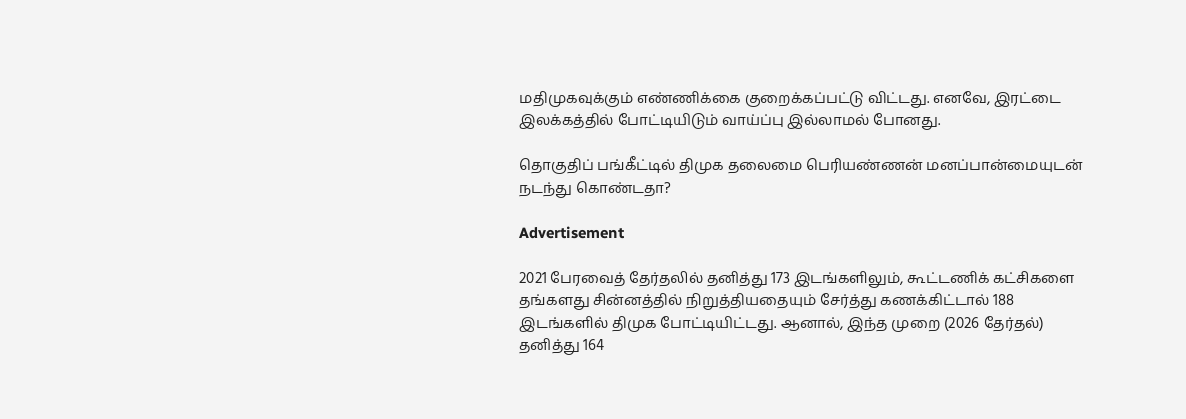மதிமுகவுக்கும் எண்ணிக்கை குறைக்கப்பட்டு விட்டது. எனவே, இரட்டை இலக்கத்தில் போட்டியிடும் வாய்ப்பு இல்லாமல் போனது.

தொகுதிப் பங்கீட்டில் திமுக தலைமை பெரியண்ணன் மனப்பான்மையுடன் நடந்து கொண்டதா?

Advertisement

2021 பேரவைத் தேர்தலில் தனித்து 173 இடங்களிலும், கூட்டணிக் கட்சிகளை தங்களது சின்னத்தில் நிறுத்தியதையும் சேர்த்து கணக்கிட்டால் 188 இடங்களில் திமுக போட்டியிட்டது. ஆனால், இந்த முறை (2026 தேர்தல்) தனித்து 164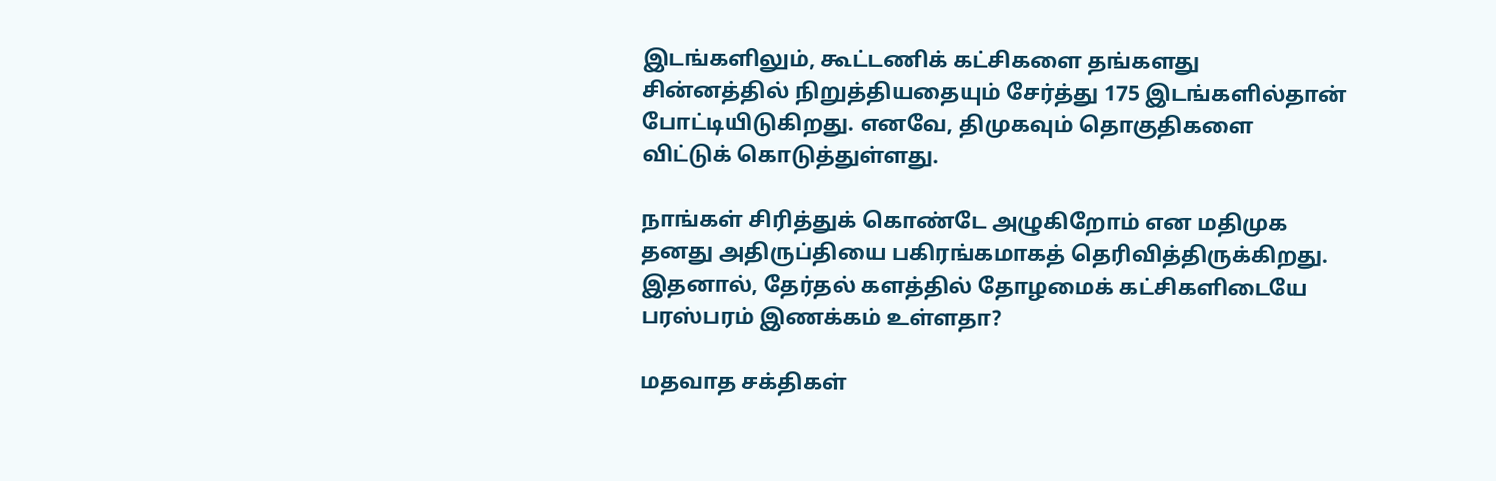இடங்களிலும், கூட்டணிக் கட்சிகளை தங்களது சின்னத்தில் நிறுத்தியதையும் சேர்த்து 175 இடங்களில்தான் போட்டியிடுகிறது. எனவே, திமுகவும் தொகுதிகளை விட்டுக் கொடுத்துள்ளது.

நாங்கள் சிரித்துக் கொண்டே அழுகிறோம் என மதிமுக தனது அதிருப்தியை பகிரங்கமாகத் தெரிவித்திருக்கிறது. இதனால், தேர்தல் களத்தில் தோழமைக் கட்சிகளிடையே பரஸ்பரம் இணக்கம் உள்ளதா?

மதவாத சக்திகள்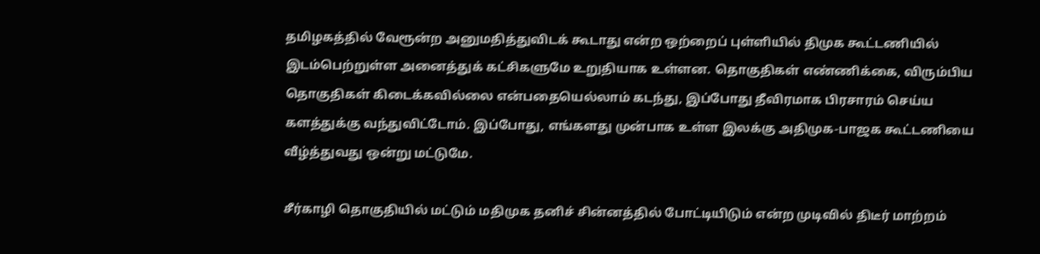தமிழகத்தில் வேரூன்ற அனுமதித்துவிடக் கூடாது என்ற ஒற்றைப் புள்ளியில் திமுக கூட்டணியில் இடம்பெற்றுள்ள அனைத்துக் கட்சிகளுமே உறுதியாக உள்ளன. தொகுதிகள் எண்ணிக்கை, விரும்பிய தொகுதிகள் கிடைக்கவில்லை என்பதையெல்லாம் கடந்து, இப்போது தீவிரமாக பிரசாரம் செய்ய களத்துக்கு வந்துவிட்டோம். இப்போது, எங்களது முன்பாக உள்ள இலக்கு அதிமுக-பாஜக கூட்டணியை வீழ்த்துவது ஒன்று மட்டுமே.

சீர்காழி தொகுதியில் மட்டும் மதிமுக தனிச் சின்னத்தில் போட்டியிடும் என்ற முடிவில் திடீர் மாற்றம்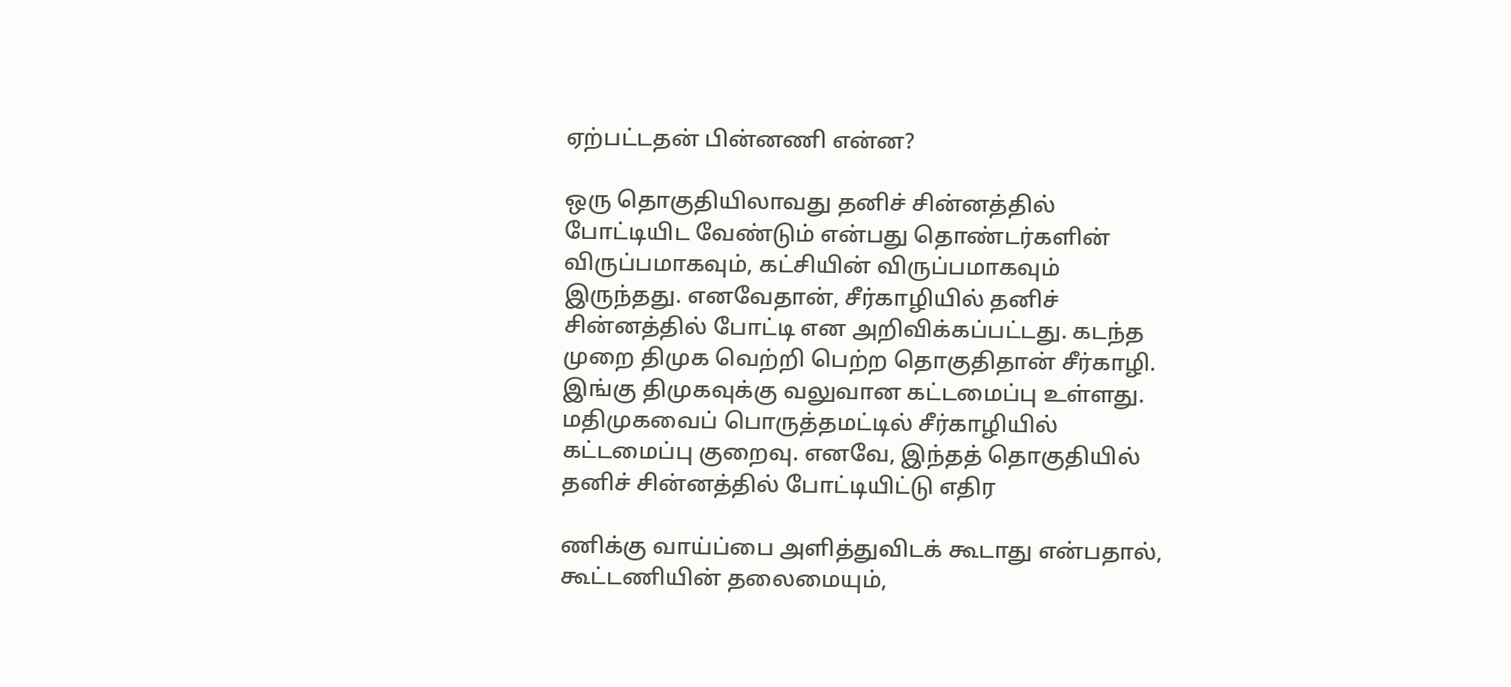ஏற்பட்டதன் பின்னணி என்ன?

ஒரு தொகுதியிலாவது தனிச் சின்னத்தில் போட்டியிட வேண்டும் என்பது தொண்டர்களின் விருப்பமாகவும், கட்சியின் விருப்பமாகவும் இருந்தது. எனவேதான், சீர்காழியில் தனிச் சின்னத்தில் போட்டி என அறிவிக்கப்பட்டது. கடந்த முறை திமுக வெற்றி பெற்ற தொகுதிதான் சீர்காழி. இங்கு திமுகவுக்கு வலுவான கட்டமைப்பு உள்ளது. மதிமுகவைப் பொருத்தமட்டில் சீர்காழியில் கட்டமைப்பு குறைவு. எனவே, இந்தத் தொகுதியில் தனிச் சின்னத்தில் போட்டியிட்டு எதிர

ணிக்கு வாய்ப்பை அளித்துவிடக் கூடாது என்பதால், கூட்டணியின் தலைமையும்,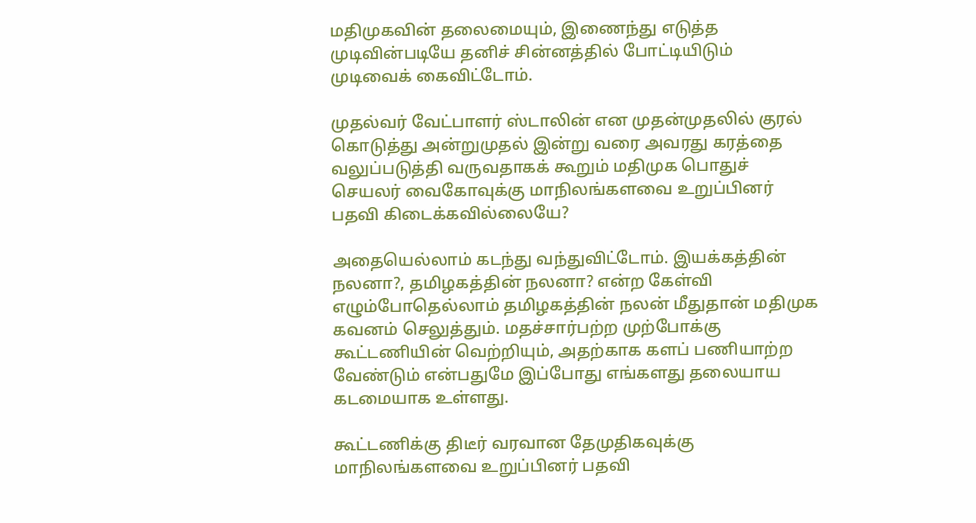மதிமுகவின் தலைமையும், இணைந்து எடுத்த முடிவின்படியே தனிச் சின்னத்தில் போட்டியிடும் முடிவைக் கைவிட்டோம்.

முதல்வர் வேட்பாளர் ஸ்டாலின் என முதன்முதலில் குரல் கொடுத்து அன்றுமுதல் இன்று வரை அவரது கரத்தை வலுப்படுத்தி வருவதாகக் கூறும் மதிமுக பொதுச் செயலர் வைகோவுக்கு மாநிலங்களவை உறுப்பினர் பதவி கிடைக்கவில்லையே?

அதையெல்லாம் கடந்து வந்துவிட்டோம். இயக்கத்தின் நலனா?, தமிழகத்தின் நலனா? என்ற கேள்வி எழும்போதெல்லாம் தமிழகத்தின் நலன் மீதுதான் மதிமுக கவனம் செலுத்தும். மதச்சார்பற்ற முற்போக்கு கூட்டணியின் வெற்றியும், அதற்காக களப் பணியாற்ற வேண்டும் என்பதுமே இப்போது எங்களது தலையாய கடமையாக உள்ளது.

கூட்டணிக்கு திடீர் வரவான தேமுதிகவுக்கு மாநிலங்களவை உறுப்பினர் பதவி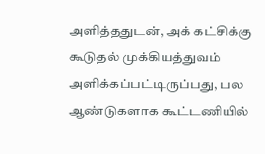அளித்ததுடன், அக் கட்சிக்கு கூடுதல் முக்கியத்துவம் அளிக்கப்பட்டிருப்பது, பல ஆண்டுகளாக கூட்டணியில்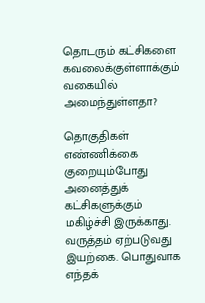தொடரும் கட்சிகளை கவலைக்குள்ளாக்கும் வகையில் அமைந்துள்ளதா?

தொகுதிகள் எண்ணிக்கை குறையும்போது அனைத்துக் கட்சிகளுக்கும் மகிழ்ச்சி இருக்காது. வருத்தம் ஏற்படுவது இயற்கை. பொதுவாக எந்தக்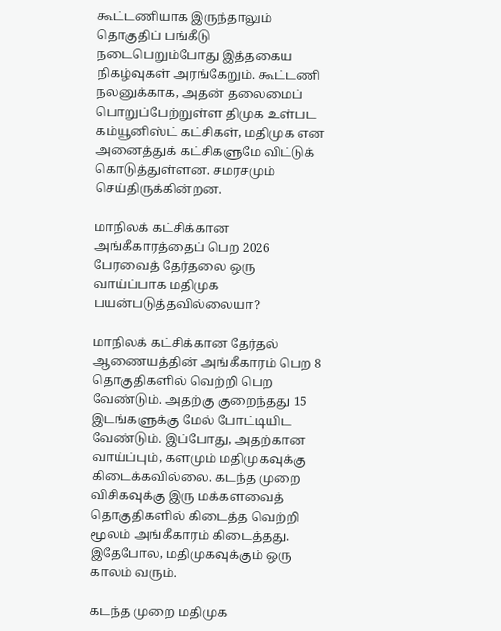கூட்டணியாக இருந்தாலும் தொகுதிப் பங்கீடு நடைபெறும்போது இத்தகைய நிகழ்வுகள் அரங்கேறும். கூட்டணி நலனுக்காக, அதன் தலைமைப் பொறுப்பேற்றுள்ள திமுக உள்பட கம்யூனிஸ்ட் கட்சிகள், மதிமுக என அனைத்துக் கட்சிகளுமே விட்டுக் கொடுத்துள்ளன. சமரசமும் செய்திருக்கின்றன.

மாநிலக் கட்சிக்கான அங்கீகாரத்தைப் பெற 2026 பேரவைத் தேர்தலை ஒரு வாய்ப்பாக மதிமுக பயன்படுத்தவில்லையா?

மாநிலக் கட்சிக்கான தேர்தல் ஆணையத்தின் அங்கீகாரம் பெற 8 தொகுதிகளில் வெற்றி பெற வேண்டும். அதற்கு குறைந்தது 15 இடங்களுக்கு மேல் போட்டியிட வேண்டும். இப்போது, அதற்கான வாய்ப்பும், களமும் மதிமுகவுக்கு கிடைக்கவில்லை. கடந்த முறை விசிகவுக்கு இரு மக்களவைத் தொகுதிகளில் கிடைத்த வெற்றி மூலம் அங்கீகாரம் கிடைத்தது. இதேபோல, மதிமுகவுக்கும் ஒரு காலம் வரும்.

கடந்த முறை மதிமுக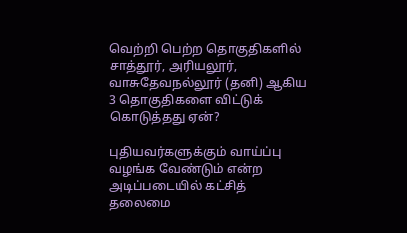வெற்றி பெற்ற தொகுதிகளில் சாத்தூர், அரியலூர், வாசுதேவநல்லூர் (தனி) ஆகிய 3 தொகுதிகளை விட்டுக் கொடுத்தது ஏன்?

புதியவர்களுக்கும் வாய்ப்பு வழங்க வேண்டும் என்ற அடிப்படையில் கட்சித் தலைமை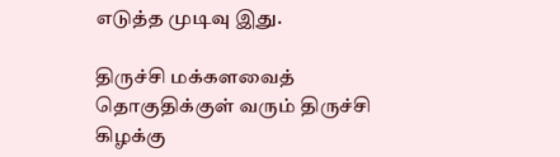எடுத்த முடிவு இது.

திருச்சி மக்களவைத் தொகுதிக்குள் வரும் திருச்சி கிழக்கு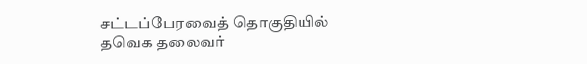சட்டப்பேரவைத் தொகுதியில் தவெக தலைவர்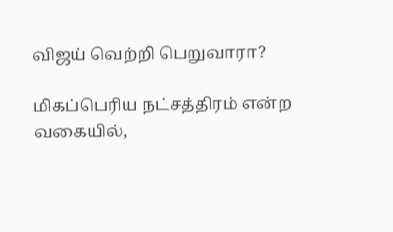விஜய் வெற்றி பெறுவாரா?

மிகப்பெரிய நட்சத்திரம் என்ற வகையில்,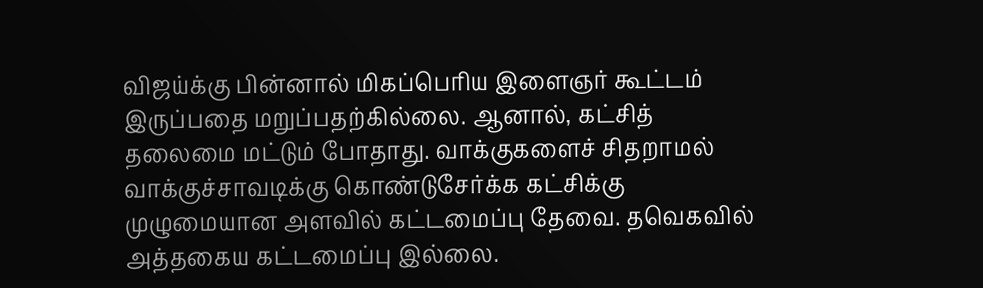விஜய்க்கு பின்னால் மிகப்பெரிய இளைஞர் கூட்டம் இருப்பதை மறுப்பதற்கில்லை. ஆனால், கட்சித் தலைமை மட்டும் போதாது. வாக்குகளைச் சிதறாமல் வாக்குச்சாவடிக்கு கொண்டுசேர்க்க கட்சிக்கு முழுமையான அளவில் கட்டமைப்பு தேவை. தவெகவில் அத்தகைய கட்டமைப்பு இல்லை.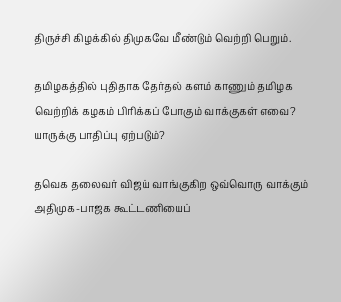திருச்சி கிழக்கில் திமுகவே மீண்டும் வெற்றி பெறும்.

தமிழகத்தில் புதிதாக தேர்தல் களம் காணும் தமிழக வெற்றிக் கழகம் பிரிக்கப் போகும் வாக்குகள் எவை? யாருக்கு பாதிப்பு ஏற்படும்?

தவெக தலைவர் விஜய் வாங்குகிற ஒவ்வொரு வாக்கும் அதிமுக-பாஜக கூட்டணியைப்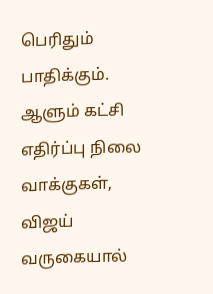பெரிதும் பாதிக்கும். ஆளும் கட்சி எதிர்ப்பு நிலை வாக்குகள், விஜய் வருகையால்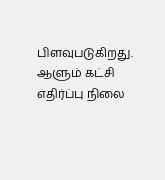பிளவுபடுகிறது. ஆளும் கட்சி எதிர்ப்பு நிலை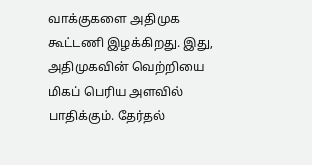வாக்குகளை அதிமுக கூட்டணி இழக்கிறது. இது, அதிமுகவின் வெற்றியை மிகப் பெரிய அளவில் பாதிக்கும். தேர்தல்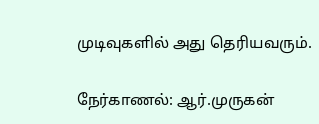முடிவுகளில் அது தெரியவரும்.

நேர்காணல்: ஆர்.முருகன்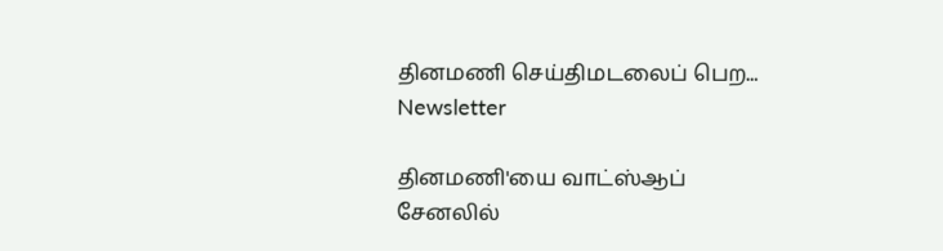தினமணி செய்திமடலைப் பெற... Newsletter

தினமணி'யை வாட்ஸ்ஆப் சேனலில்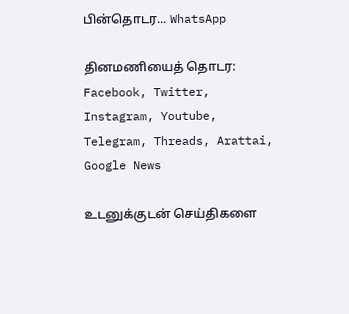பின்தொடர... WhatsApp

தினமணியைத் தொடர: Facebook, Twitter, Instagram, Youtube, Telegram, Threads, Arattai, Google News

உடனுக்குடன் செய்திகளை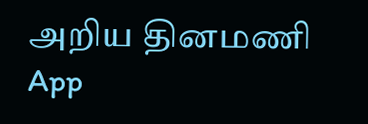அறிய தினமணி App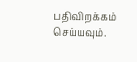பதிவிறக்கம் செய்யவும்.